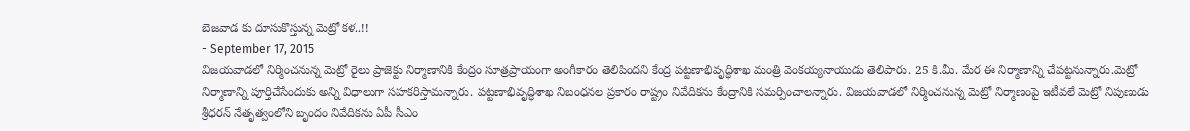బెజవాడ కు దూసుకొస్తున్న మెట్రో కళ..!!
- September 17, 2015
విజయవాడలో నిర్మించనున్న మెట్రో రైలు ప్రాజెక్టు నిర్మాణానికి కేంద్రం సూత్రప్రాయంగా అంగీకారం తెలిపిందని కేంద్ర పట్టణాభివృద్ధిశాఖ మంత్రి వెంకయ్యనాయుడు తెలిపారు. 25 కి.మీ. మేర ఈ నిర్మాణాన్ని చేపట్టనున్నారు.మెట్రో నిర్మాణాన్ని పూర్తిచేసేందుకు అన్ని విధాలుగా సహకరిస్తామన్నారు. పట్టణాభివృద్ధిశాఖ నిబంధనల ప్రకారం రాష్ట్రం నివేదికను కేంద్రానికి సమర్పించాలన్నారు. విజయవాడలో నిర్మించనున్న మెట్రో నిర్మాణంపై ఇటీవలే మెట్రో నిపుణుడు శ్రీధరన్ నేతృత్వంలోని బృందం నివేదికను ఏపీ సీఎం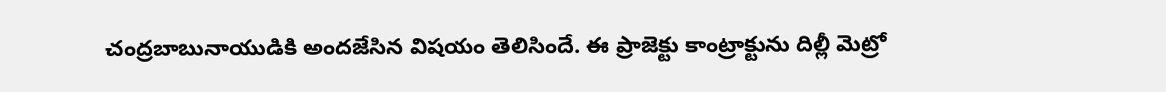చంద్రబాబునాయుడికి అందజేసిన విషయం తెలిసిందే. ఈ ప్రాజెక్టు కాంట్రాక్టును దిల్లీ మెట్రో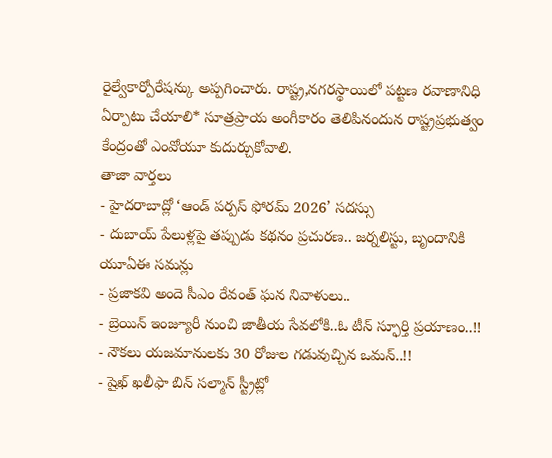రైల్వేకార్పోరేషన్కు అప్పగించారు. రాష్ట్ర,నగరస్థాయిలో పట్టణ రవాణానిధి ఏర్పాటు చేయాలి* సూత్రప్రాయ అంగీకారం తెలిపినందున రాష్ట్రప్రభుత్వం కేంద్రంతో ఎంవోయూ కుదుర్చుకోవాలి.
తాజా వార్తలు
- హైదరాబాద్లో ‘ఆండ్ పర్పస్ ఫోరమ్ 2026’ సదస్సు
- దుబాయ్ పేలుళ్లపై తప్పుడు కథనం ప్రచురణ.. జర్నలిస్టు, బృందానికి యూఏఈ సమన్లు
- ప్రజాకవి అందె సీఎం రేవంత్ ఘన నివాళులు..
- బ్రెయిన్ ఇంజ్యూరీ నుంచి జాతీయ సేవలోకి..ఓ టీన్ స్ఫూర్తి ప్రయాణం..!!
- నౌకలు యజమానులకు 30 రోజుల గడువుచ్చిన ఒమన్..!!
- షైఖ్ ఖలీఫా బిన్ సల్మాన్ స్ట్రీట్లో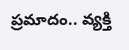ప్రమాదం.. వ్యక్తి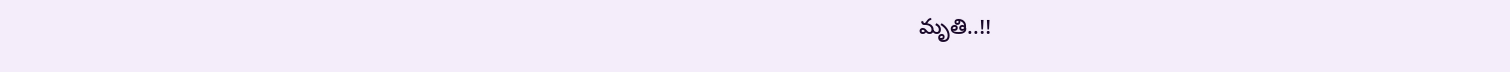మృతి..!!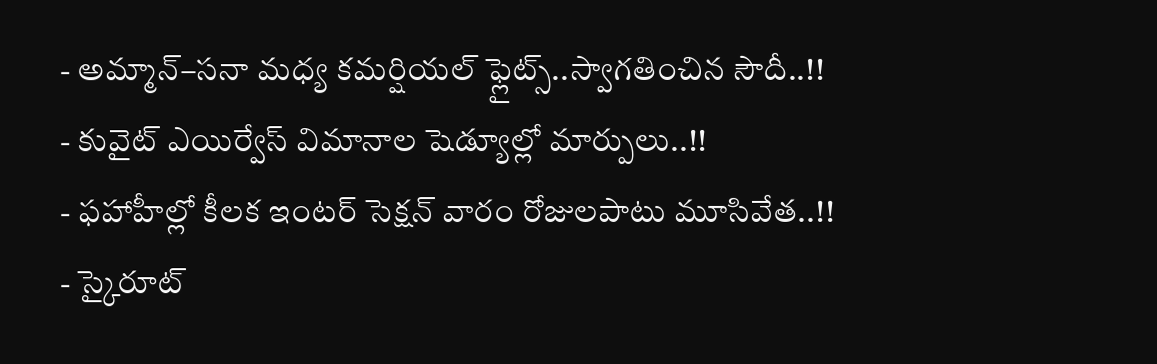- అమ్మాన్–సనా మధ్య కమర్షియల్ ఫ్లైట్స్..స్వాగతించిన సౌదీ..!!
- కువైట్ ఎయిర్వేస్ విమానాల షెడ్యూల్లో మార్పులు..!!
- ఫహాహీల్లో కీలక ఇంటర్ సెక్షన్ వారం రోజులపాటు మూసివేత..!!
- స్కైరూట్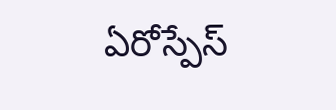ఏరోస్పేస్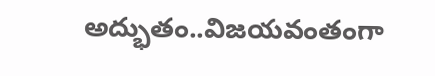అద్భుతం..విజయవంతంగా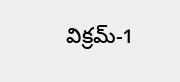విక్రమ్-1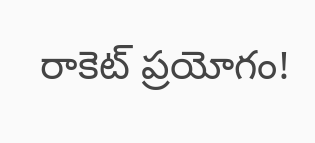రాకెట్ ప్రయోగం!